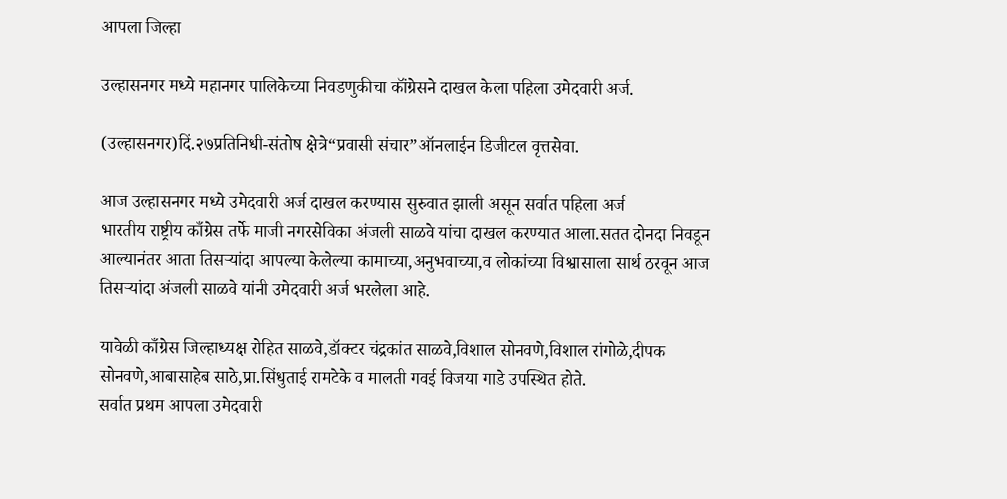आपला जिल्हा

उल्हासनगर मध्ये महानगर पालिकेच्या निवडणुकीचा कॉंग्रेसने दाखल केला पहिला उमेदवारी अर्ज.

(उल्हासनगर)दिं.२७प्रतिनिधी-संतोष क्षेत्रे“प्रवासी संचार”ऑनलाईन डिजीटल वृत्तसेवा.

आज उल्हासनगर मध्ये उमेदवारी अर्ज दाखल करण्यास सुरुवात झाली असून सर्वात पहिला अर्ज
भारतीय राष्ट्रीय काँग्रेस तर्फे माजी नगरसेविका अंजली साळवे यांचा दाखल करण्यात आला.सतत दोनदा निवडून आल्यानंतर आता तिसऱ्यांदा आपल्या केलेल्या कामाच्या,अनुभवाच्या,व लोकांच्या विश्वासाला सार्थ ठरवून आज तिसऱ्यांदा अंजली साळवे यांनी उमेदवारी अर्ज भरलेला आहे.

यावेळी काँग्रेस जिल्हाध्यक्ष रोहित साळवे,डॉक्टर चंद्रकांत साळवे,विशाल सोनवणे,विशाल रांगोळे,दीपक सोनवणे,आबासाहेब साठे,प्रा.सिंधुताई रामटेके व मालती गवई विजया गाडे उपस्थित होते.
सर्वात प्रथम आपला उमेदवारी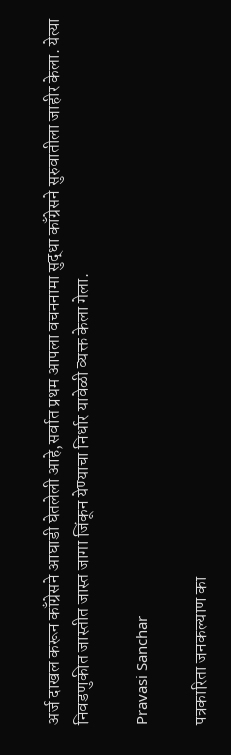अर्ज दाखल करून काँग्रेसने आघाडी घेतलेली आहे,सर्वात प्रथम आपला वचननामा सुद्धा काँग्रेसने सुरुवातीला जाहीर केला. येत्या निवडणुकीत जास्तीत जास्त जागा जिंकून येण्याचा निर्धार यावेळी व्यक्त केला गेला.

Pravasi Sanchar

पत्रकारिता जनकल्याण का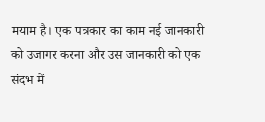मयाम है। एक पत्रकार का काम नई जानकारी को उजागर करना और उस जानकारी को एक संदभ में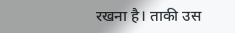रखना है। ताकी उस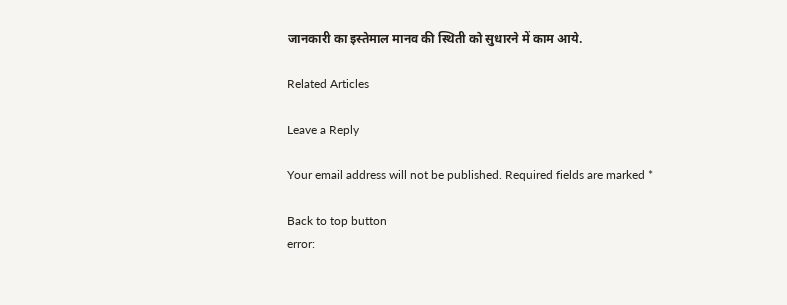जानकारी का इस्तेमाल मानव की स्थिती को सुधारने में काम आये.

Related Articles

Leave a Reply

Your email address will not be published. Required fields are marked *

Back to top button
error: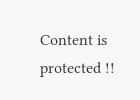Content is protected !!